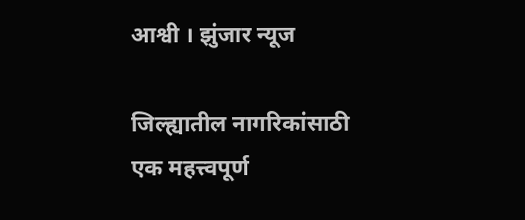आश्वी । झुंजार न्यूज

जिल्ह्यातील नागरिकांसाठी एक महत्त्वपूर्ण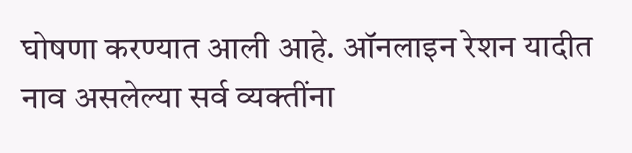घोषणा करण्यात आली आहे. ऑनलाइन रेशन यादीत नाव असलेल्या सर्व व्यक्तींना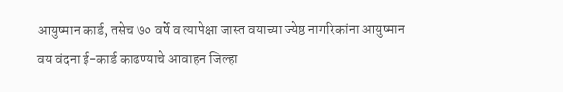आयुष्मान कार्ड, तसेच ७० वर्षे व त्यापेक्षा जास्त वयाच्या ज्येष्ठ नागरिकांना आयुष्मान वय वंदना ई-कार्ड काढण्याचे आवाहन जिल्हा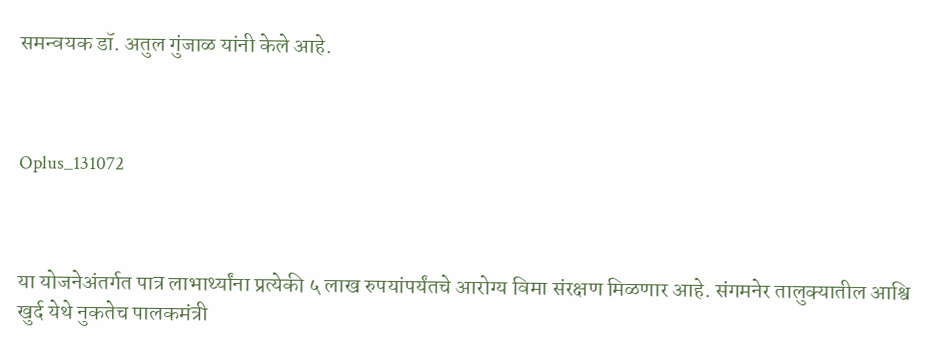समन्वयक डॉ. अतुल गुंजाळ यांनी केले आहे.



Oplus_131072



या योजनेअंतर्गत पात्र लाभार्थ्यांना प्रत्येकी ५ लाख रुपयांपर्यंतचे आरोग्य विमा संरक्षण मिळणार आहे. संगमनेर तालुक्यातील आश्वि खुर्द येथे नुकतेच पालकमंत्री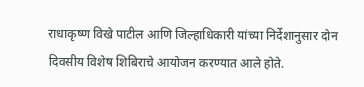राधाकृष्ण विखे पाटील आणि जिल्हाधिकारी यांच्या निर्देशानुसार दोन दिवसीय विशेष शिबिराचे आयोजन करण्यात आले होते.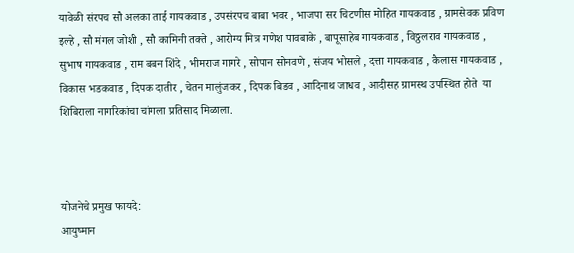यावेळी संरपच सौ अलका ताई गायकवाड , उपसंरपच बाबा भवर , भाजपा सर चिटणीस मोहित गायकवाड , ग्रामसेवक प्रविण इल्हे , सौ मंगल जोशी , सौ कामिनी तक्ते , आरोग्य मित्र गणेश पावबाके , बापूसाहेब गायकवाड , विठ्ठलराव गायकवाड , सुभाष गायकवाड , राम बबन शिंदे , भीमराज गागरे , सोपान सोनवणे , संजय भोसले , दत्ता गायकवाड , कैलास गायकवाड , विकास भडकवाड , दिपक दातीर , चेतन मालुंजकर , दिपक बिडव , आदिनाथ जाधव , आदीसह ग्रामस्थ उपस्थित होते  या शिबिराला नागरिकांचा चांगला प्रतिसाद मिळाला.



योजनेचे प्रमुख फायदे:
आयुष्मान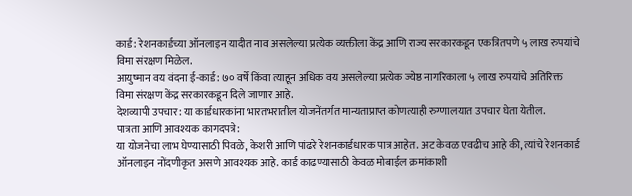कार्ड: रेशनकार्डच्या ऑनलाइन यादीत नाव असलेल्या प्रत्येक व्यक्तीला केंद्र आणि राज्य सरकारकडून एकत्रितपणे ५ लाख रुपयांचे विमा संरक्षण मिळेल.
आयुष्मान वय वंदना ई-कार्ड: ७० वर्षे किंवा त्याहून अधिक वय असलेल्या प्रत्येक ज्येष्ठ नागरिकाला ५ लाख रुपयांचे अतिरिक्त विमा संरक्षण केंद्र सरकारकडून दिले जाणार आहे.
देशव्यापी उपचार: या कार्डधारकांना भारतभरातील योजनेंतर्गत मान्यताप्राप्त कोणत्याही रुग्णालयात उपचार घेता येतील.
पात्रता आणि आवश्यक कागदपत्रे:
या योजनेचा लाभ घेण्यासाठी पिवळे, केशरी आणि पांढरे रेशनकार्डधारक पात्र आहेत. अट केवळ एवढीच आहे की, त्यांचे रेशनकार्ड ऑनलाइन नोंदणीकृत असणे आवश्यक आहे. कार्ड काढण्यासाठी केवळ मोबाईल क्रमांकाशी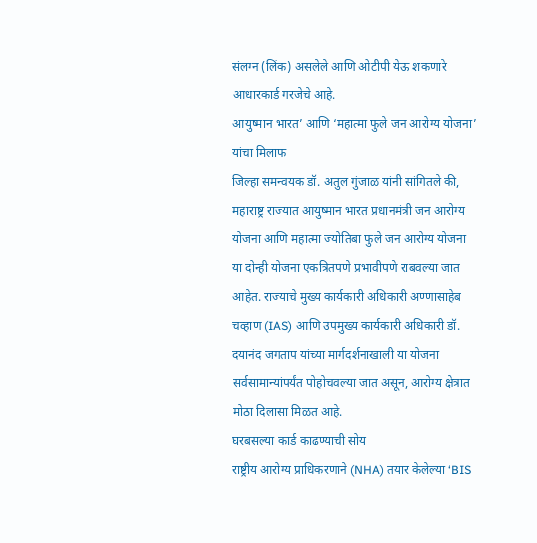संलग्न (लिंक) असलेले आणि ओटीपी येऊ शकणारे आधारकार्ड गरजेचे आहे.
आयुष्मान भारत’ आणि ‘महात्मा फुले जन आरोग्य योजना’ यांचा मिलाफ
जिल्हा समन्वयक डॉ. अतुल गुंजाळ यांनी सांगितले की, महाराष्ट्र राज्यात आयुष्मान भारत प्रधानमंत्री जन आरोग्य योजना आणि महात्मा ज्योतिबा फुले जन आरोग्य योजना या दोन्ही योजना एकत्रितपणे प्रभावीपणे राबवल्या जात आहेत. राज्याचे मुख्य कार्यकारी अधिकारी अण्णासाहेब चव्हाण (IAS) आणि उपमुख्य कार्यकारी अधिकारी डॉ. दयानंद जगताप यांच्या मार्गदर्शनाखाली या योजना सर्वसामान्यांपर्यंत पोहोचवल्या जात असून, आरोग्य क्षेत्रात मोठा दिलासा मिळत आहे.
घरबसल्या कार्ड काढण्याची सोय
राष्ट्रीय आरोग्य प्राधिकरणाने (NHA) तयार केलेल्या ‘BIS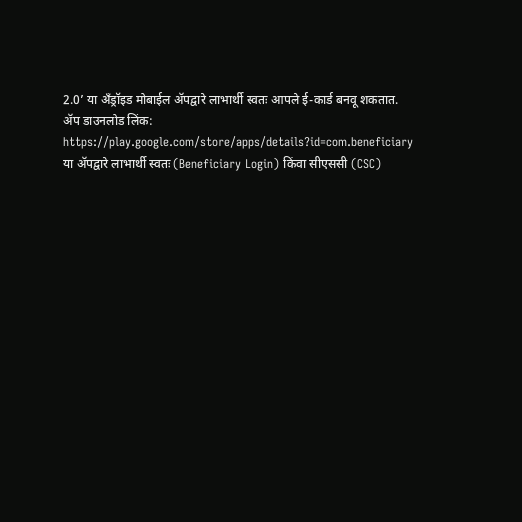2.0’ या अँड्रॉइड मोबाईल ॲपद्वारे लाभार्थी स्वतः आपले ई-कार्ड बनवू शकतात.
ॲप डाउनलोड लिंक: https://play.google.com/store/apps/details?id=com.beneficiary
या ॲपद्वारे लाभार्थी स्वतः (Beneficiary Login) किंवा सीएससी (CSC)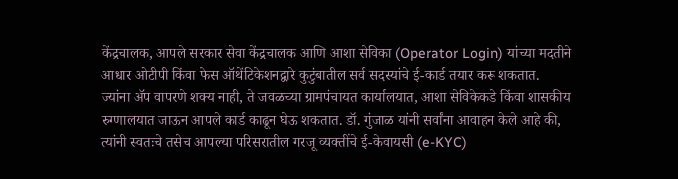केंद्रचालक, आपले सरकार सेवा केंद्रचालक आणि आशा सेविका (Operator Login) यांच्या मदतीने आधार ओटीपी किंवा फेस ऑथेंटिकेशनद्वारे कुटुंबातील सर्व सदस्यांचे ई-कार्ड तयार करू शकतात.
ज्यांना ॲप वापरणे शक्य नाही, ते जवळच्या ग्रामपंचायत कार्यालयात, आशा सेविकेकडे किंवा शासकीय रुग्णालयात जाऊन आपले कार्ड काढून घेऊ शकतात. डॉ. गुंजाळ यांनी सर्वांना आवाहन केले आहे की, त्यांनी स्वतःचे तसेच आपल्या परिसरातील गरजू व्यक्तींचे ई-केवायसी (e-KYC)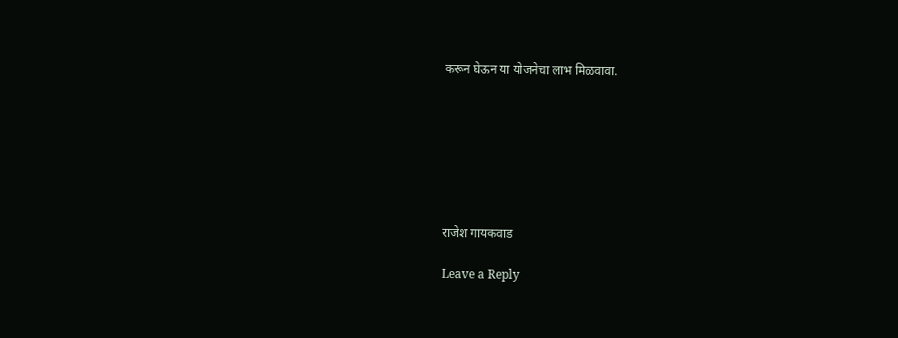करून घेऊन या योजनेचा लाभ मिळवावा.







राजेश गायकवाड

Leave a Reply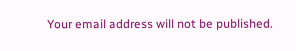Your email address will not be published.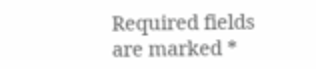Required fields are marked *